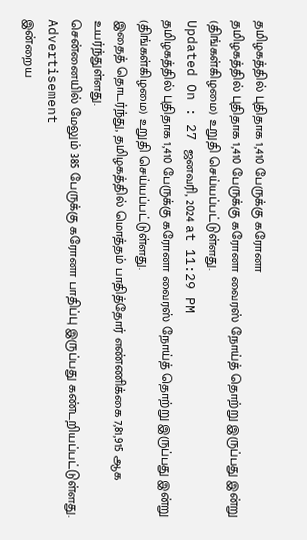தமிழகத்தில் புதிதாக 1,410 பேருக்கு கரோனா
தமிழகத்தில் புதிதாக 1,410 பேருக்கு கரோனா வைரஸ் நோய்த் தொற்று இருப்பது இன்று (திங்கள்கிழமை) உறுதி செய்யப்பட்டுள்ளது.
Updated On : 27 ஜனவரி, 2024 at 11:29 PM
தமிழகத்தில் புதிதாக 1,410 பேருக்கு கரோனா வைரஸ் நோய்த் தொற்று இருப்பது இன்று (திங்கள்கிழமை) உறுதி செய்யப்பட்டுள்ளது.
இதைத் தொடர்ந்து, தமிழகத்தில் மொத்தம் பாதித்தோர் எண்ணிக்கை 7,81,915 ஆக உயர்ந்துள்ளது.
சென்னையில் மேலும் 385 பேருக்கு கரோனா பாதிப்பு இருப்பது கண்டறியப்பட்டுள்ளது.
Advertisement
இன்றைய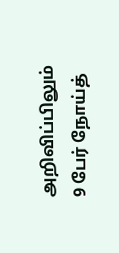அறிவிப்பிலும் 9 பேர் நோய்த்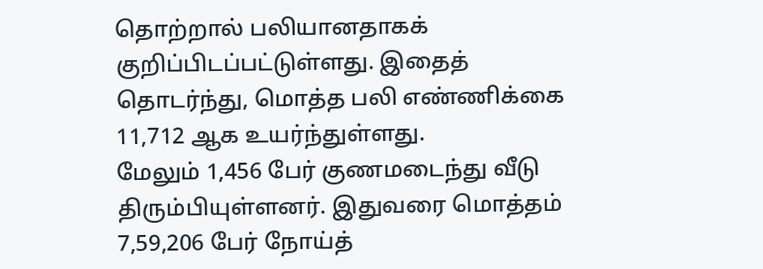தொற்றால் பலியானதாகக் குறிப்பிடப்பட்டுள்ளது. இதைத் தொடர்ந்து, மொத்த பலி எண்ணிக்கை 11,712 ஆக உயர்ந்துள்ளது.
மேலும் 1,456 பேர் குணமடைந்து வீடு திரும்பியுள்ளனர். இதுவரை மொத்தம் 7,59,206 பேர் நோய்த்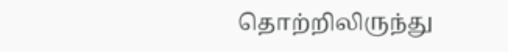தொற்றிலிருந்து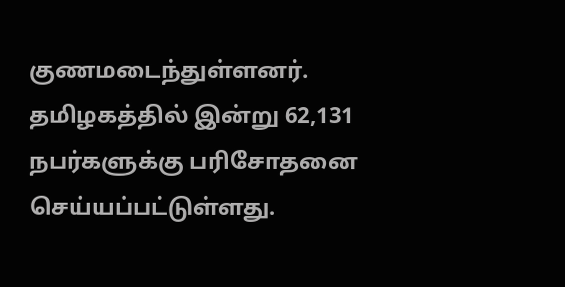குணமடைந்துள்ளனர்.
தமிழகத்தில் இன்று 62,131 நபர்களுக்கு பரிசோதனை செய்யப்பட்டுள்ளது.